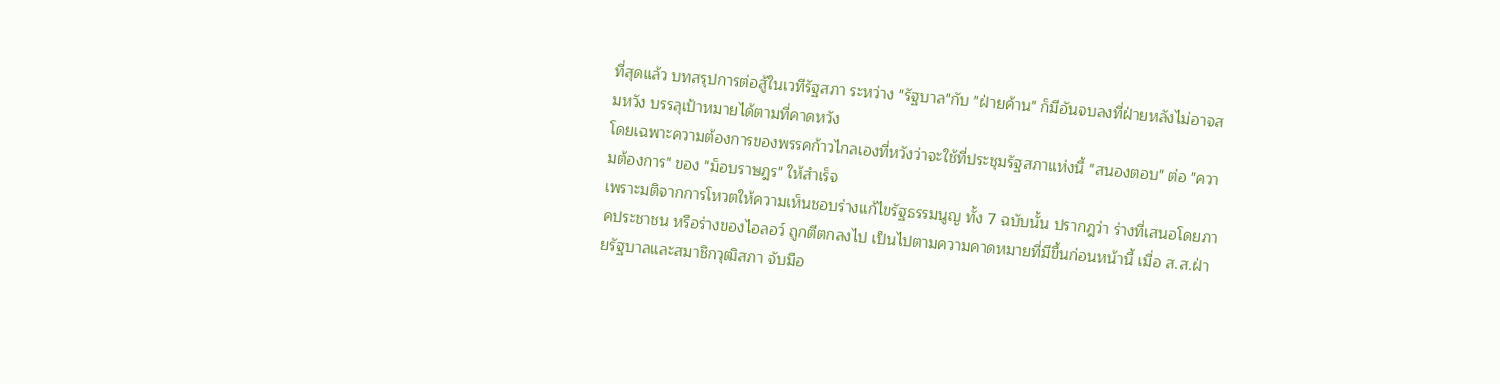ที่สุดแล้ว บทสรุปการต่อสู้ในเวทีรัฐสภา ระหว่าง "รัฐบาล"กับ "ฝ่ายค้าน" ก็มีอันจบลงที่ฝ่ายหลังไม่อาจสมหวัง บรรลุเป้าหมายได้ตามที่คาดหวัง
โดยเฉพาะความต้องการของพรรคก้าวไกลเองที่หวังว่าจะใช้ที่ประชุมรัฐสภาแห่งนี้ "สนองตอบ" ต่อ "ความต้องการ" ของ "ม็อบราษฎร" ให้สำเร็จ
เพราะมติจากการโหวตให้ความเห็นชอบร่างแก้ไขรัฐธรรมนูญ ทั้ง 7 ฉบับนั้น ปรากฎว่า ร่างที่เสนอโดยภาคประชาชน หรือร่างของไอลอว์ ถูกตีตกลงไป เป็นไปตามความคาดหมายที่มีขึ้นก่อนหน้านี้ เมื่อ ส.ส.ฝ่ายรัฐบาลและสมาชิกวุฒิสภา จับมือ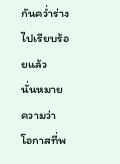กันคว่ำร่างไปเรียบร้อยแล้ว
นั่นหมายความว่า โอกาสที่พ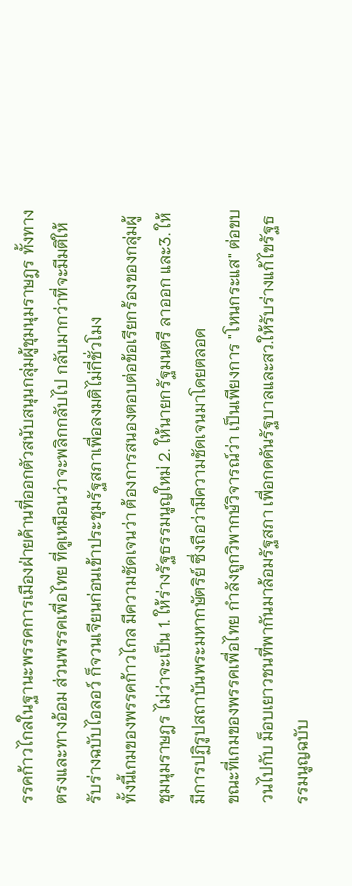รรคก้าวไกลในฐานะพรรคการเมืองฝ่ายค้านที่ออกตัวสนับสนุนกลุ่มผู้ชุมนุมราษฎร ทั้งทางตรงและทางอ้อม ส่วนพรรคเพื่อไทย ที่ดูเหมือนว่าจะพลิกกลับไป กลับมากว่าที่จะมีมติให้รับร่างฉบับไอลอว์ ก็จวนเจียนก่อนเข้าประชุมรัฐสภาเพื่อลงมติไม่กี่ชั่วโมง
ทั้งนี้เกมของพรรคก้าวไกล มีความชัดเจนว่า ต้องการสนองตอบต่อข้อเรียกร้องของกลุ่มผู้ชุมนุมราษฎร ไม่ว่าจะเป็น 1. ให้ร่างรัฐธรรมนูญใหม่ 2. ให้นายกรัฐมนตรี ลาออก และ3. ให้มีการปฏิรูปสถาบันพระมหากษัตริย์ ซึ่งถือว่ามีความชัดเจนมาโดยตลอด
ขณะที่เกมของพรรคเพื่อไทย กำลังถูกวิพากษ์วิจารณ์ว่า เป็นเพียงการ "โหนกระแส" ต่อขบวนไปกับ ม็อบเยาวชนที่พากันมาล้อมรัฐสภา เพื่อกดดันรัฐบาลและสว.ให้รับร่างแก้ไขรัฐธรรมนูญฉบับ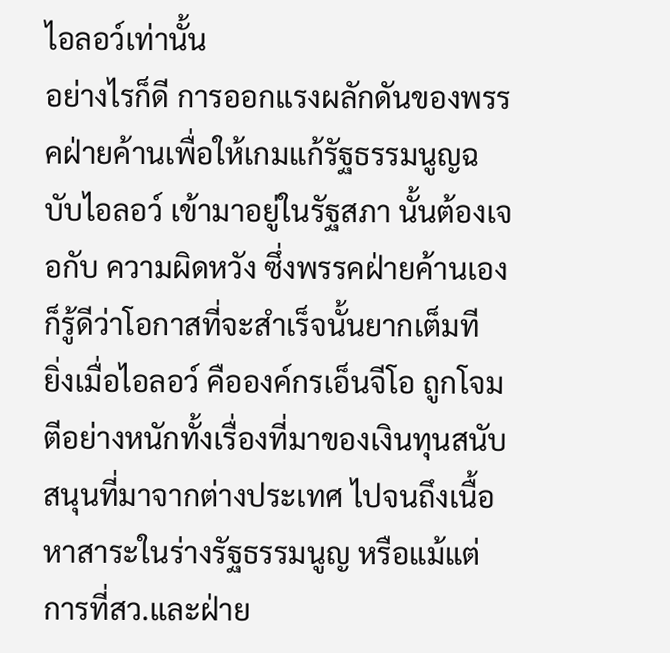ไอลอว์เท่านั้น
อย่างไรก็ดี การออกแรงผลักดันของพรรคฝ่ายค้านเพื่อให้เกมแก้รัฐธรรมนูญฉบับไอลอว์ เข้ามาอยู่ในรัฐสภา นั้นต้องเจอกับ ความผิดหวัง ซึ่งพรรคฝ่ายค้านเองก็รู้ดีว่าโอกาสที่จะสำเร็จนั้นยากเต็มที
ยิ่งเมื่อไอลอว์ คือองค์กรเอ็นจีโอ ถูกโจมตีอย่างหนักทั้งเรื่องที่มาของเงินทุนสนับสนุนที่มาจากต่างประเทศ ไปจนถึงเนื้อหาสาระในร่างรัฐธรรมนูญ หรือแม้แต่การที่สว.และฝ่าย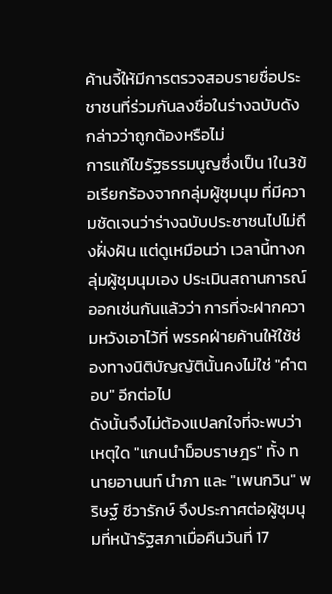ค้านจี้ให้มีการตรวจสอบรายชื่อประชาชนที่ร่วมกันลงชื่อในร่างฉบับดังกล่าวว่าถูกต้องหรือไม่
การแก้ไขรัฐธรรมนูญซึ่งเป็น 1ใน3ข้อเรียกร้องจากกลุ่มผู้ชุมนุม ที่มีความชัดเจนว่าร่างฉบับประชาชนไปไม่ถึงฝั่งฝัน แต่ดูเหมือนว่า เวลานี้ทางกลุ่มผู้ชุมนุมเอง ประเมินสถานการณ์ออกเช่นกันแล้วว่า การที่จะฝากความหวังเอาไว้ที่ พรรคฝ่ายค้านให้ใช้ช่องทางนิติบัญญัตินั้นคงไม่ใช่ "คำตอบ" อีกต่อไป
ดังนั้นจึงไม่ต้องแปลกใจที่จะพบว่า เหตุใด "แกนนำม็อบราษฎร" ทั้ง ทนายอานนท์ นำภา และ "เพนกวิน" พริษฐ์ ชีวารักษ์ จึงประกาศต่อผู้ชุมนุมที่หน้ารัฐสภาเมื่อคืนวันที่ 17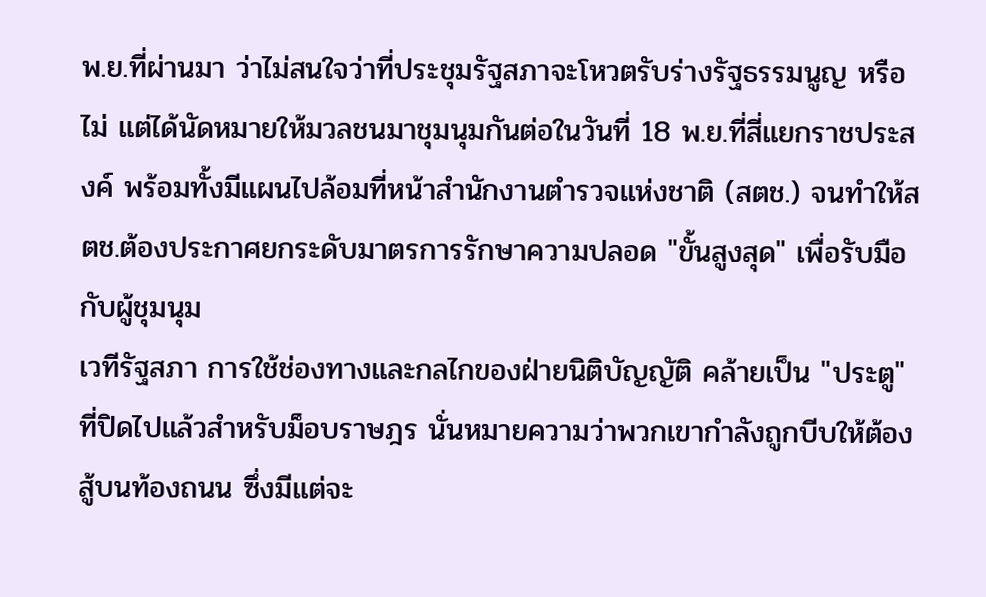พ.ย.ที่ผ่านมา ว่าไม่สนใจว่าที่ประชุมรัฐสภาจะโหวตรับร่างรัฐธรรมนูญ หรือไม่ แต่ได้นัดหมายให้มวลชนมาชุมนุมกันต่อในวันที่ 18 พ.ย.ที่สี่แยกราชประสงค์ พร้อมทั้งมีแผนไปล้อมที่หน้าสำนักงานตำรวจแห่งชาติ (สตช.) จนทำให้สตช.ต้องประกาศยกระดับมาตรการรักษาความปลอด "ขั้นสูงสุด" เพื่อรับมือกับผู้ชุมนุม
เวทีรัฐสภา การใช้ช่องทางและกลไกของฝ่ายนิติบัญญัติ คล้ายเป็น "ประตู" ที่ปิดไปแล้วสำหรับม็อบราษฎร นั่นหมายความว่าพวกเขากำลังถูกบีบให้ต้องสู้บนท้องถนน ซึ่งมีแต่จะ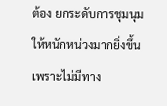ต้อง ยกระดับการชุมนุมให้หนักหน่วงมากยิ่งขึ้น เพราะไม่มีทาง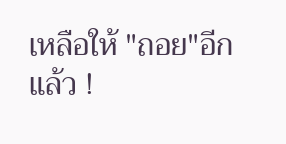เหลือให้ "ถอย"อีกแล้ว !